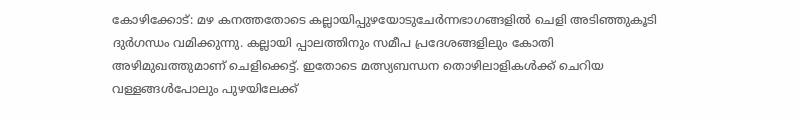കോഴിക്കോട്: മഴ കനത്തതോടെ കല്ലായിപ്പുഴയോടുചേര്‍ന്നഭാഗങ്ങളില്‍ ചെളി അടിഞ്ഞുകൂടി ദുര്‍ഗന്ധം വമിക്കുന്നു. കല്ലായി പ്പാലത്തിനും സമീപ പ്രദേശങ്ങളിലും കോതി അഴിമുഖത്തുമാണ് ചെളിക്കെട്ട്. ഇതോടെ മത്സ്യബന്ധന തൊഴിലാളികള്‍ക്ക് ചെറിയ വള്ളങ്ങള്‍പോലും പുഴയിലേക്ക്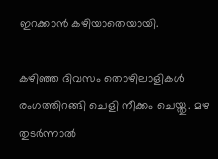ഇറക്കാന്‍ കഴിയാതെയായി.

കഴിഞ്ഞ ദിവസം തൊഴിലാളികള്‍ രംഗത്തിറങ്ങി ചെളി നീക്കം ചെയ്തു. മഴ തുടര്‍ന്നാല്‍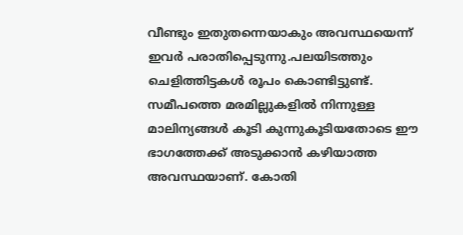വീണ്ടും ഇതുതന്നെയാകും അവസ്ഥയെന്ന് ഇവര്‍ പരാതിപ്പെടുന്നു.പലയിടത്തും ചെളിത്തിട്ടകള്‍ രൂപം കൊണ്ടിട്ടുണ്ട്. സമീപത്തെ മരമില്ലുകളില്‍ നിന്നുള്ള മാലിന്യങ്ങള്‍ കൂടി കുന്നുകൂടിയതോടെ ഈ ഭാഗത്തേക്ക് അടുക്കാന്‍ കഴിയാത്ത അവസ്ഥയാണ്. കോതി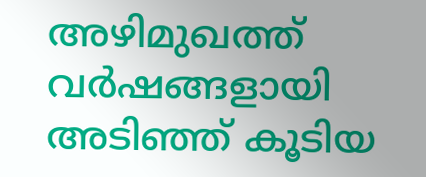അഴിമുഖത്ത് വര്‍ഷങ്ങളായി അടിഞ്ഞ് കൂടിയ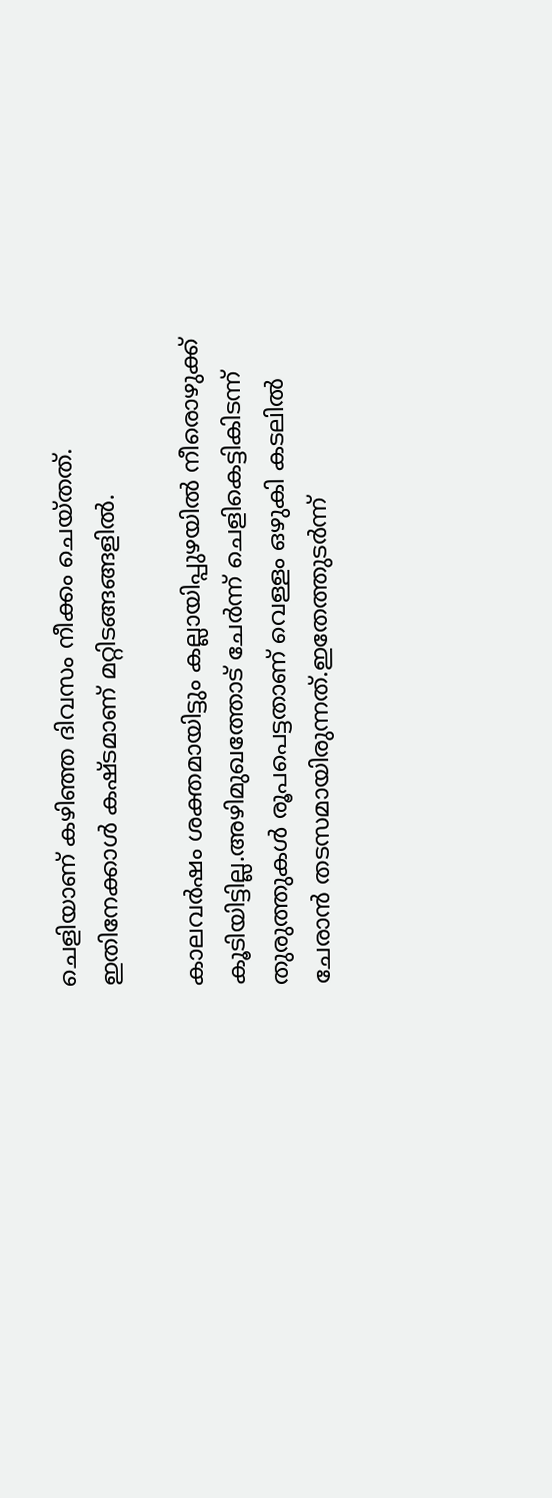ചെളിയാണ് കഴിഞ്ഞ ദിവസം നീക്കം ചെയ്തത്. ഇതിനേക്കാള്‍ കഷ്ടമാണ് മറ്റിടങ്ങങ്ങളില്‍.

കാലവര്‍ഷം ശക്തമായിട്ടും കല്ലായിപ്പുഴയില്‍ നീരൊഴുക്ക് കൂടിയിട്ടില്ല.അഴിമുഖത്തോട് ചേര്‍ന്ന് ചെളികെട്ടികിടന്ന് തുരുത്തുകള്‍ രൂപപെട്ടതാണ് വെള്ളം ഒഴുകി കടലില്‍ ചേരാന്‍ തടസമായിരുന്നത്.ഇതേത്തുടര്‍ന്ന്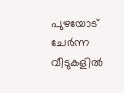പുഴയോട് ചേര്‍ന്ന വീടുകളില്‍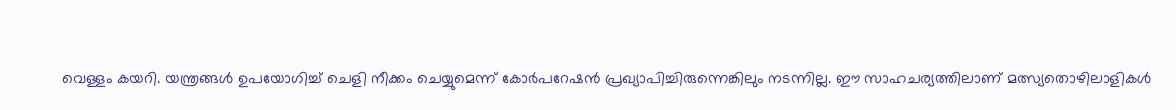വെള്ളം കയറി. യന്ത്രങ്ങള്‍ ഉപയോഗിച്ച് ചെളി നീക്കം ചെയ്യുമെന്ന് കോര്‍പറേഷന്‍ പ്രഖ്യാപിച്ചിരുന്നെങ്കിലും നടന്നില്ല. ഈ സാഹചര്യത്തിലാണ് മത്സ്യതൊഴിലാളികള്‍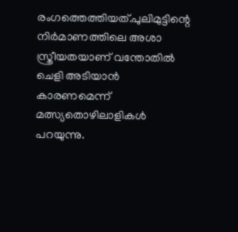രംഗത്തെത്തിയത്.പുലിമുട്ടിന്റെ നിര്‍മാണത്തിലെ അശാ സ്ത്രീയതയാണ് വന്തോതില്‍ ചെളി അടിയാന്‍ കാരണമെന്ന് മത്സ്യതൊഴിലാളികള്‍ പറയുന്നു.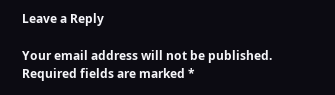Leave a Reply

Your email address will not be published. Required fields are marked *